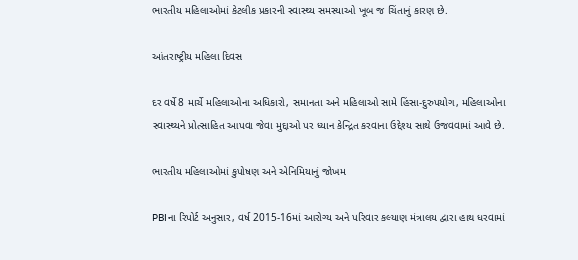ભારતીય મહિલાઓમાં કેટલીક પ્રકારની સ્વાસ્થ્ય સમસ્યાઓ ખૂબ જ ચિંતાનું કારણ છે.

આંતરાષ્ટ્રીય મહિલા દિવસ

દર વર્ષે 8 માર્ચે મહિલાઓના અધિકારો, સમાનતા અને મહિલાઓ સામે હિંસા-દુરુપયોગ, મહિલાઓના સ્વાસ્થ્યને પ્રોત્સાહિત આપવા જેવા મુદ્દાઓ પર ધ્યાન કેન્દ્રિત કરવાના ઉદ્દેશ્ય સાથે ઉજવવામાં આવે છે.

ભારતીય મહિલાઓમાં કુપોષણ અને એનિમિયાનું જોખમ

PBIના રિપોર્ટ અનુસાર, વર્ષ 2015-16માં આરોગ્ય અને પરિવાર કલ્યાણ મંત્રાલય દ્વારા હાથ ધરવામાં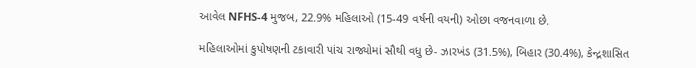આવેલ NFHS-4 મુજબ, 22.9% મહિલાઓ (15-49 વર્ષની વયની) ઓછા વજનવાળા છે.

મહિલાઓમાં કુપોષણની ટકાવારી પાંચ રાજ્યોમાં સૌથી વધુ છે- ઝારખંડ (31.5%), બિહાર (30.4%), કેન્દ્રશાસિત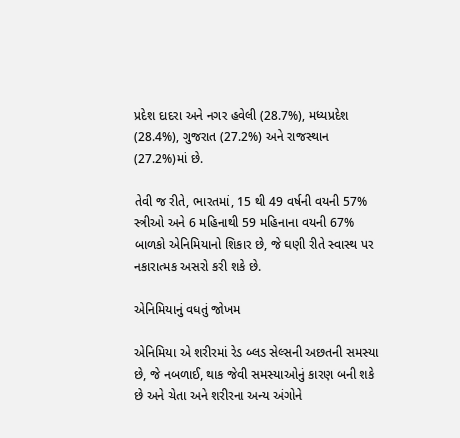પ્રદેશ દાદરા અને નગર હવેલી (28.7%), મધ્યપ્રદેશ (28.4%), ગુજરાત (27.2%) અને રાજસ્થાન (27.2%)માં છે.

તેવી જ રીતે, ભારતમાં, 15 થી 49 વર્ષની વયની 57% સ્ત્રીઓ અને 6 મહિનાથી 59 મહિનાના વયની 67% બાળકો એનિમિયાનો શિકાર છે, જે ઘણી રીતે સ્વાસ્થ પર નકારાત્મક અસરો કરી શકે છે.

એનિમિયાનું વધતું જોખમ

એનિમિયા એ શરીરમાં રેડ બ્લડ સેલ્સની અછતની સમસ્યા છે, જે નબળાઈ, થાક જેવી સમસ્યાઓનું કારણ બની શકે છે અને ચેતા અને શરીરના અન્ય અંગોને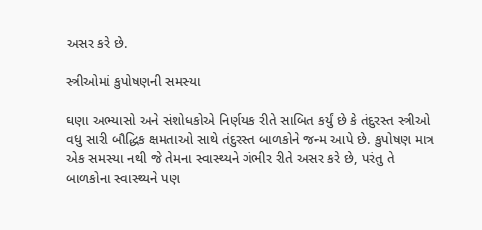અસર કરે છે.

સ્ત્રીઓમાં કુપોષણની સમસ્યા

ઘણા અભ્યાસો અને સંશોધકોએ નિર્ણયક રીતે સાબિત કર્યું છે કે તંદુરસ્ત સ્ત્રીઓ વધુ સારી બૌદ્ધિક ક્ષમતાઓ સાથે તંદુરસ્ત બાળકોને જન્મ આપે છે. કુપોષણ માત્ર એક સમસ્યા નથી જે તેમના સ્વાસ્થ્યને ગંભીર રીતે અસર કરે છે, પરંતુ તે બાળકોના સ્વાસ્થ્યને પણ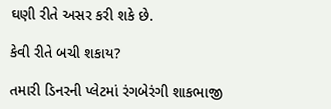ઘણી રીતે અસર કરી શકે છે.

કેવી રીતે બચી શકાય?

તમારી ડિનરની પ્લેટમાં રંગબેરંગી શાકભાજી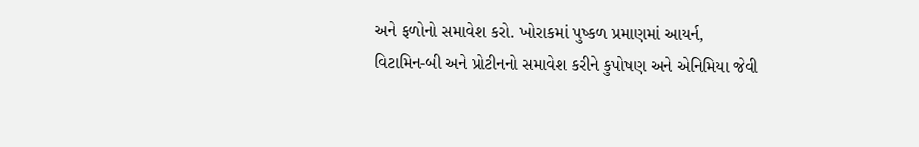અને ફળોનો સમાવેશ કરો. ખોરાકમાં પુષ્કળ પ્રમાણમાં આયર્ન, વિટામિન-બી અને પ્રોટીનનો સમાવેશ કરીને કુપોષણ અને એનિમિયા જેવી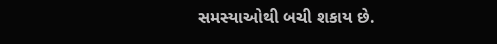સમસ્યાઓથી બચી શકાય છે.